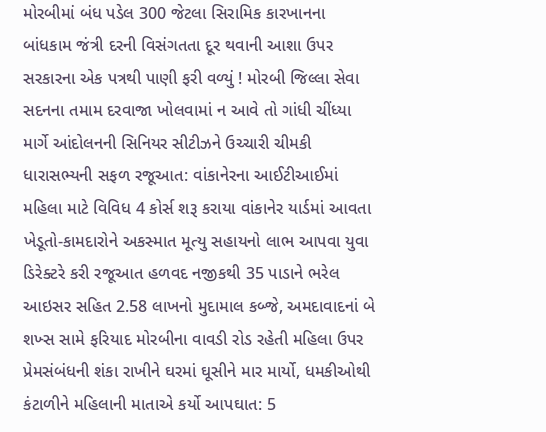મોરબીમાં બંધ પડેલ 300 જેટલા સિરામિક કારખાનના બાંધકામ જંત્રી દરની વિસંગતતા દૂર થવાની આશા ઉપર સરકારના એક પત્રથી પાણી ફરી વળ્યું ! મોરબી જિલ્લા સેવા સદનના તમામ દરવાજા ખોલવામાં ન આવે તો ગાંધી ચીંધ્યા માર્ગે આંદોલનની સિનિયર સીટીઝને ઉચ્ચારી ચીમકી ધારાસભ્યની સફળ રજૂઆત: વાંકાનેરના આઈટીઆઈમાં મહિલા માટે વિવિધ 4 કોર્સ શરૂ કરાયા વાંકાનેર યાર્ડમાં આવતા ખેડૂતો-કામદારોને અકસ્માત મૂત્યુ સહાયનો લાભ આપવા યુવા ડિરેક્ટરે કરી રજૂઆત હળવદ નજીકથી 35 પાડાને ભરેલ આઇસર સહિત 2.58 લાખનો મુદામાલ કબ્જે, અમદાવાદનાં બે શખ્સ સામે ફરિયાદ મોરબીના વાવડી રોડ રહેતી મહિલા ઉપર પ્રેમસંબંધની શંકા રાખીને ઘરમાં ઘૂસીને માર માર્યો, ધમકીઓથી કંટાળીને મહિલાની માતાએ કર્યો આપઘાત: 5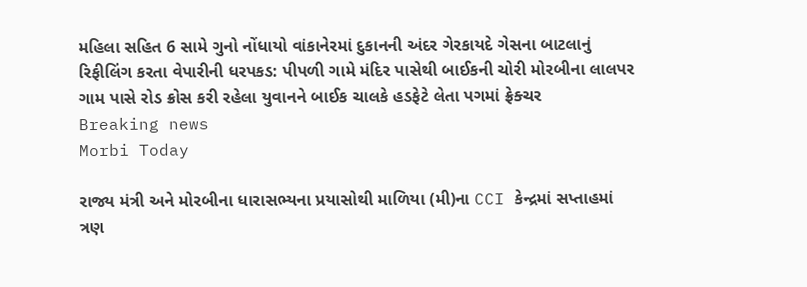મહિલા સહિત 6 સામે ગુનો નોંધાયો વાંકાનેરમાં દુકાનની અંદર ગેરકાયદે ગેસના બાટલાનું રિફીલિંગ કરતા વેપારીની ધરપકડ: પીપળી ગામે મંદિર પાસેથી બાઈકની ચોરી મોરબીના લાલપર ગામ પાસે રોડ ક્રોસ કરી રહેલા યુવાનને બાઈક ચાલકે હડફેટે લેતા પગમાં ફ્રેક્ચર
Breaking news
Morbi Today

રાજ્ય મંત્રી અને મોરબીના ધારાસભ્યના પ્રયાસોથી માળિયા (મી)ના CCI કેન્દ્રમાં સપ્તાહમાં ત્રણ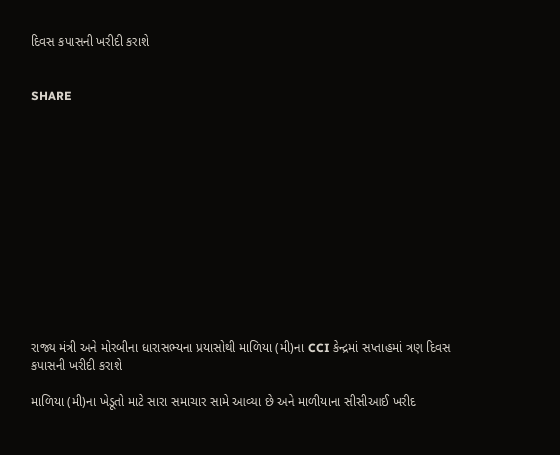દિવસ કપાસની ખરીદી કરાશે


SHARE













રાજ્ય મંત્રી અને મોરબીના ધારાસભ્યના પ્રયાસોથી માળિયા (મી)ના CCI કેન્દ્રમાં સપ્તાહમાં ત્રણ દિવસ કપાસની ખરીદી કરાશે

માળિયા (મી)ના ખેડૂતો માટે સારા સમાચાર સામે આવ્યા છે અને માળીયાના સીસીઆઈ ખરીદ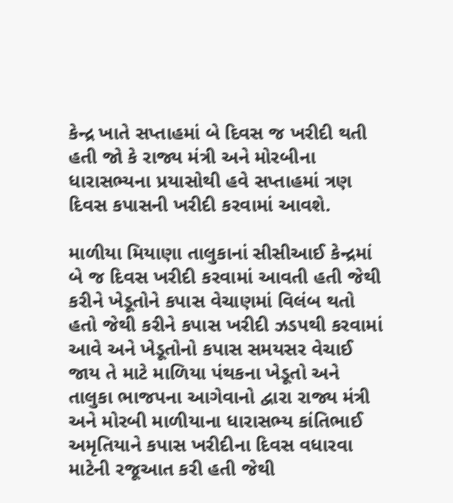કેન્દ્ર ખાતે સપ્તાહમાં બે દિવસ જ ખરીદી થતી હતી જો કે રાજ્ય મંત્રી અને મોરબીના ધારાસભ્યના પ્રયાસોથી હવે સપ્તાહમાં ત્રણ દિવસ કપાસની ખરીદી કરવામાં આવશે.

માળીયા મિયાણા તાલુકાનાં સીસીઆઈ કેન્દ્રમાં બે જ દિવસ ખરીદી કરવામાં આવતી હતી જેથી કરીને ખેડૂતોને કપાસ વેચાણમાં વિલંબ થતો હતો જેથી કરીને કપાસ ખરીદી ઝડપથી કરવામાં આવે અને ખેડૂતોનો કપાસ સમયસર વેચાઈ જાય તે માટે માળિયા પંથકના ખેડૂતો અને તાલુકા ભાજપના આગેવાનો દ્વારા રાજ્ય મંત્રી અને મોરબી માળીયાના ધારાસભ્ય કાંતિભાઈ અમૃતિયાને કપાસ ખરીદીના દિવસ વધારવા માટેની રજૂઆત કરી હતી જેથી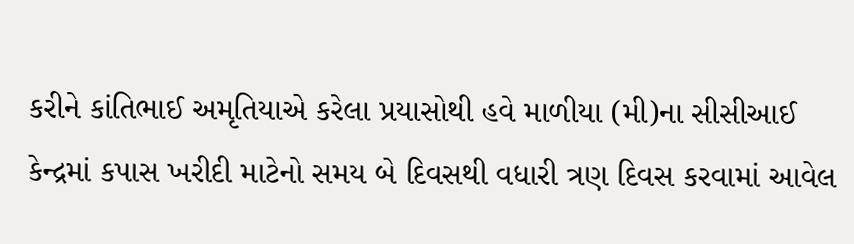કરીને કાંતિભાઈ અમૃતિયાએ કરેલા પ્રયાસોથી હવે માળીયા (મી)ના સીસીઆઈ કેન્દ્રમાં કપાસ ખરીદી માટેનો સમય બે દિવસથી વધારી ત્રણ દિવસ કરવામાં આવેલ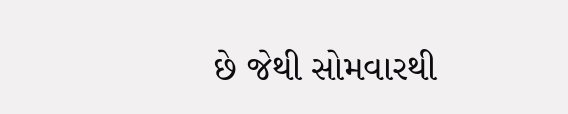છે જેથી સોમવારથી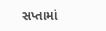સપ્તામાં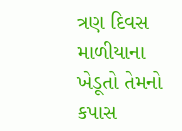ત્રણ દિવસ માળીયાના ખેડૂતો તેમનો કપાસ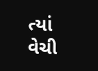ત્યાં વેચી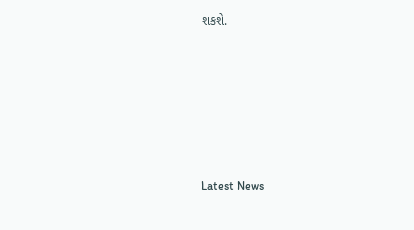શકશે.






Latest News